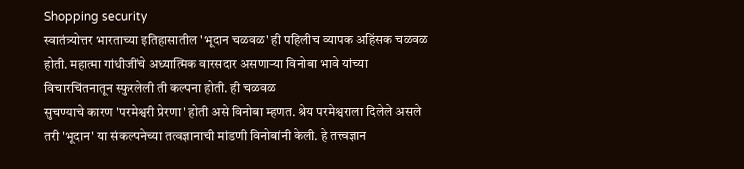Shopping security
स्वातंत्र्योत्तर भारताच्या इतिहासातील 'भूदान चळवळ' ही पहिलीच व्यापक अहिंसक चळवळ होती. महात्मा गांधीजींचे अध्यात्मिक वारसदार असणाऱ्या विनोबा भावे यांच्या विचारचिंतनातून स्फुरलेली ती कल्पना होती. ही चळवळ
सुचण्याचे कारण 'परमेश्वरी प्रेरणा' होती असे विनोबा म्हणत. श्रेय परमेश्वराला दिलेले असले तरी 'भूदान' या संकल्पनेच्या तत्वज्ञानाची मांडणी विनोबांनी केली. हे तत्त्वज्ञान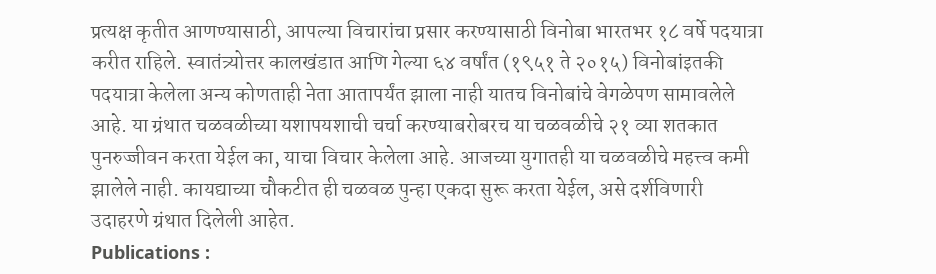प्रत्यक्ष कृतीत आणण्यासाठी, आपल्या विचारांचा प्रसार करण्यासाठी विनोबा भारतभर १८ वर्षे पदयात्रा करीत राहिले. स्वातंत्र्योत्तर कालखंडात आणि गेल्या ६४ वर्षांत (१९५१ ते २०१५) विनोबांइतकी पदयात्रा केलेला अन्य कोणताही नेता आतापर्यंत झाला नाही यातच विनोबांचे वेगळेपण सामावलेले आहे. या ग्रंथात चळवळीच्या यशापयशाची चर्चा करण्याबरोबरच या चळवळीचे २१ व्या शतकात पुनरुज्जीवन करता येईल का, याचा विचार केलेला आहे. आजच्या युगातही या चळवळीचे महत्त्व कमी झालेले नाही. कायद्याच्या चौकटीत ही चळवळ पुन्हा एकदा सुरू करता येईल, असे दर्शविणारी उदाहरणे ग्रंथात दिलेली आहेत.
Publications :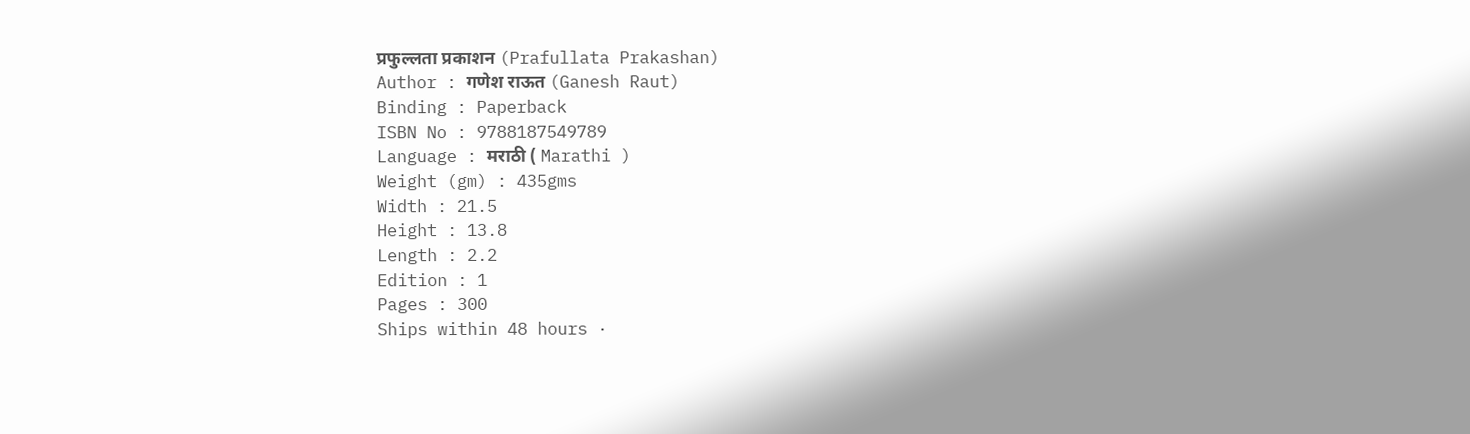प्रफुल्लता प्रकाशन (Prafullata Prakashan)
Author : गणेश राऊत (Ganesh Raut)
Binding : Paperback
ISBN No : 9788187549789
Language : मराठी ( Marathi )
Weight (gm) : 435gms
Width : 21.5
Height : 13.8
Length : 2.2
Edition : 1
Pages : 300
Ships within 48 hours ·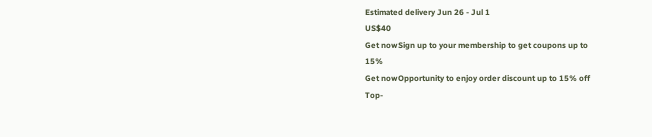Estimated delivery Jun 26 - Jul 1
US$40
Get nowSign up to your membership to get coupons up to
15%
Get nowOpportunity to enjoy order discount up to 15% off
Top-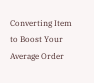Converting Item to Boost Your Average Order